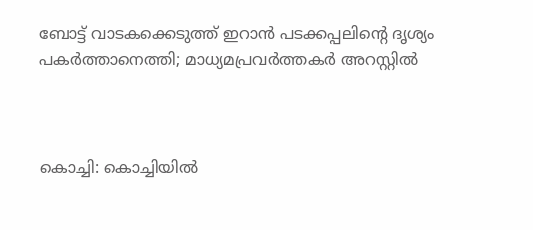ബോട്ട് വാടകക്കെടുത്ത് ഇറാൻ പടക്കപ്പലിന്റെ ദൃശ്യം പകർത്താനെത്തി; മാധ്യമപ്രവർത്തകർ അറസ്റ്റിൽ



കൊച്ചി: കൊച്ചിയിൽ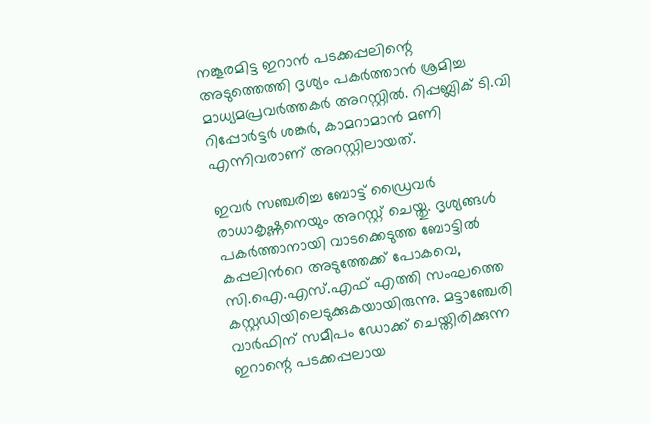നങ്കൂരമിട്ട ഇറാൻ പടക്കപ്പലിന്റെ അടുത്തെത്തി ദൃശ്യം പകർത്താൻ ശ്രമിച്ച മാധ്യമപ്രവർത്തകർ അറസ്റ്റിൽ. റിപ്പബ്ലിക് ടി.വി റിപ്പോർട്ടർ ശങ്കർ, കാമറാമാൻ മണി എന്നിവരാണ് അറസ്റ്റിലായത്.

ഇവർ സഞ്ചരിച്ച ബോട്ട് ഡ്രൈവർ രാധാകൃഷ്ണനെയും അറസ്റ്റ് ചെയ്തു. ദൃശ്യങ്ങൾ പകർത്താനായി വാടക്കെടുത്ത ബോട്ടിൽ കപ്പലിന്‍റെ അടുത്തേക്ക് പോകവെ, സി.ഐ.എസ്.എഫ് എത്തി സംഘത്തെ കസ്റ്റഡിയിലെടുക്കുകയായിരുന്നു. മട്ടാഞ്ചേരി വാർഫിന് സമീപം ഡോക്ക് ചെയ്തിരിക്കുന്ന ഇറാന്റെ പടക്കപ്പലായ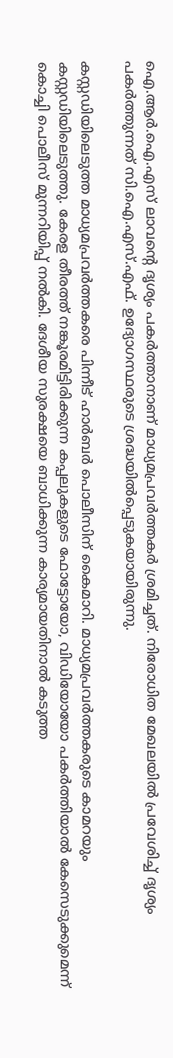ഐ.ആർ.ഐ.എസ് ലാവന്റെ ദൃശ്യം പകർത്താനാണ് മാധ്യമപ്രവർത്തകർ ശ്രമിച്ചത്. നിരോധിത മേഖലയിൽ പ്രവേശിച്ച് ദൃശ്യം പകർത്തുന്നത് സി.ഐ.എസ്.എഫ്. ഉദ്യോഗസ്ഥരുടെ ശ്രദ്ധയിൽപ്പെടുകയായിരുന്നു.

കസ്റ്റഡിയിലെടുത്ത മാധ്യമപ്രവർത്തകരെ പിന്നീട് ഹാർബർ പൊലീസിന് കൈമാറി. മാധ്യമപ്രവർത്തകരുടെ കാമറയും കസ്റ്റഡിയിലെടുത്തു. കേരള തീരത്ത് നങ്കൂരമിട്ടിരിക്കുന്ന കപ്പലുകളുടെ ഫോട്ടോയോ, വിഡിയോയോ പകർത്തിയാൽ കേസെടുക്കുമെന്ന് കൊച്ചി പൊലീസ് മുന്നറിയിപ്പ് നൽകി. ദേശീയ സുരക്ഷയെ ബാധിക്കുന്ന കാര്യമായതിനാൽ കടുത്ത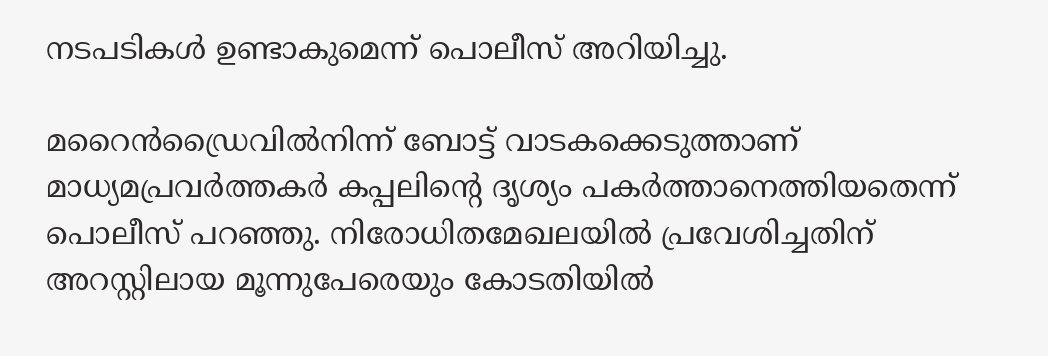നടപടികൾ ഉണ്ടാകുമെന്ന് പൊലീസ് അറിയിച്ചു.

മറൈൻഡ്രൈവിൽനിന്ന് ബോട്ട് വാടകക്കെടുത്താണ് മാധ്യമപ്രവർത്തകർ കപ്പലിന്‍റെ ദൃശ്യം പകർത്താനെത്തിയതെന്ന് പൊലീസ് പറഞ്ഞു. നിരോധിതമേഖലയിൽ പ്രവേശിച്ചതിന് അറസ്റ്റിലായ മൂന്നുപേരെയും കോടതിയിൽ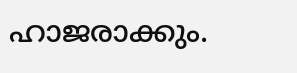ഹാജരാക്കും.